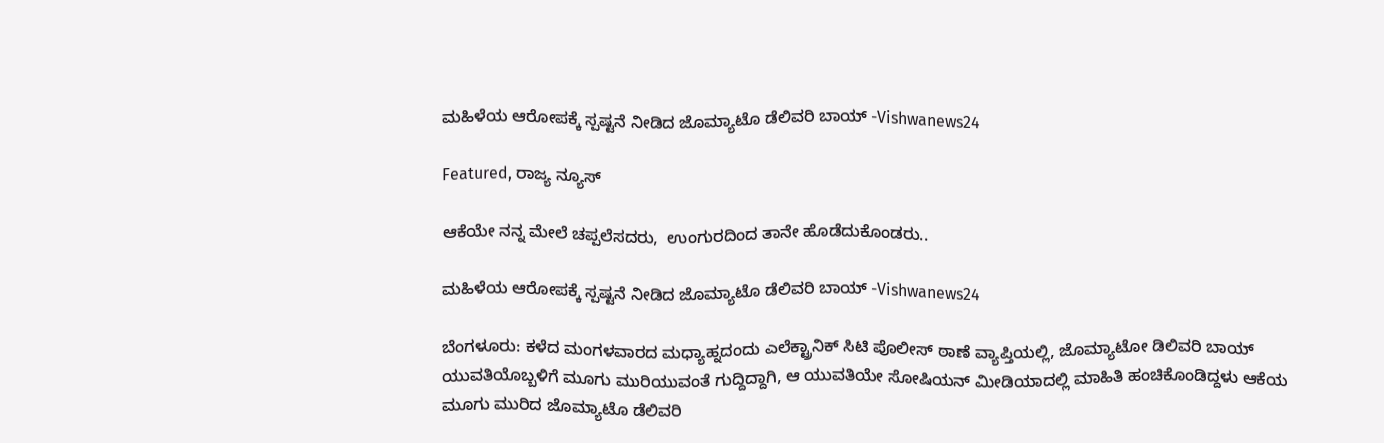ಮಹಿಳೆಯ ಆರೋಪಕ್ಕೆ ಸ್ಪಷ್ಟನೆ ನೀಡಿದ ಜೊಮ್ಯಾಟೊ ಡೆಲಿವರಿ ಬಾಯ್‌ -Vishwanews24

Featured, ರಾಜ್ಯ ನ್ಯೂಸ್

ಆಕೆಯೇ ನನ್ನ ಮೇಲೆ ಚಪ್ಪಲೆಸದರು,  ಉಂಗುರದಿಂದ ತಾನೇ ಹೊಡೆದುಕೊಂಡರು..

ಮಹಿಳೆಯ ಆರೋಪಕ್ಕೆ ಸ್ಪಷ್ಟನೆ ನೀಡಿದ ಜೊಮ್ಯಾಟೊ ಡೆಲಿವರಿ ಬಾಯ್‌ -Vishwanews24

ಬೆಂಗಳೂರು: ಕಳೆದ ಮಂಗಳವಾರದ ಮಧ್ಯಾಹ್ನದಂದು ಎಲೆಕ್ಟ್ರಾನಿಕ್ ಸಿಟಿ ಪೊಲೀಸ್ ಠಾಣೆ ವ್ಯಾಪ್ತಿಯಲ್ಲಿ, ಜೊಮ್ಯಾಟೋ ಡಿಲಿವರಿ ಬಾಯ್ ಯುವತಿಯೊಬ್ಬಳಿಗೆ ಮೂಗು ಮುರಿಯುವಂತೆ ಗುದ್ದಿದ್ದಾಗಿ, ಆ ಯುವತಿಯೇ ಸೋಷಿಯನ್ ಮೀಡಿಯಾದಲ್ಲಿ ಮಾಹಿತಿ ಹಂಚಿಕೊಂಡಿದ್ದಳು ಆಕೆಯ ಮೂಗು ಮುರಿದ ಜೊಮ್ಯಾಟೊ ಡೆಲಿವರಿ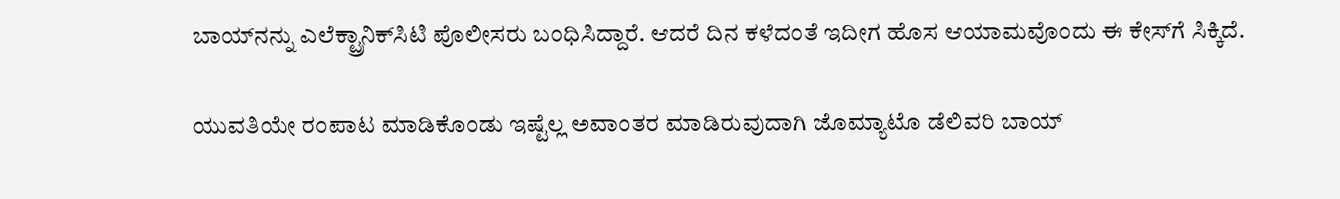ಬಾಯ್‌ನನ್ನು ಎಲೆಕ್ಟ್ರಾನಿಕ್‌ಸಿಟಿ ಪೊಲೀಸರು ಬಂಧಿಸಿದ್ದಾರೆ. ಆದರೆ ದಿನ ಕಳೆದಂತೆ ಇದೀಗ ಹೊಸ ಆಯಾಮವೊಂದು ಈ ಕೇಸ್‌ಗೆ ಸಿಕ್ಕಿದೆ.

ಯುವತಿಯೇ ರಂಪಾಟ ಮಾಡಿಕೊಂಡು ಇಷ್ಟೆಲ್ಲ ಅವಾಂತರ ಮಾಡಿರುವುದಾಗಿ ಜೊಮ್ಯಾಟೊ ಡೆಲಿವರಿ ಬಾಯ್‌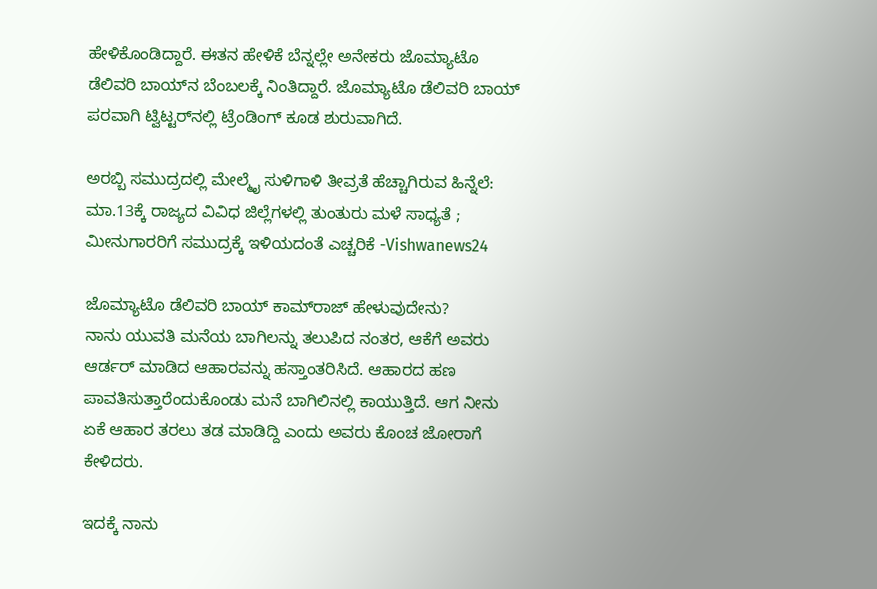ಹೇಳಿಕೊಂಡಿದ್ದಾರೆ. ಈತನ ಹೇಳಿಕೆ ಬೆನ್ನಲ್ಲೇ ಅನೇಕರು ಜೊಮ್ಯಾಟೊ ಡೆಲಿವರಿ ಬಾಯ್‌ನ ಬೆಂಬಲಕ್ಕೆ ನಿಂತಿದ್ದಾರೆ. ಜೊಮ್ಯಾಟೊ ಡೆಲಿವರಿ ಬಾಯ್‌ ಪರವಾಗಿ ಟ್ವಿಟ್ಟರ್‌ನಲ್ಲಿ ಟ್ರೆಂಡಿಂಗ್‌ ಕೂಡ ಶುರುವಾಗಿದೆ.

ಅರಬ್ಬಿ ಸಮುದ್ರದಲ್ಲಿ ಮೇಲ್ಮೈ ಸುಳಿಗಾಳಿ ತೀವ್ರತೆ ಹೆಚ್ಚಾಗಿರುವ ಹಿನ್ನೆಲೆ: ಮಾ.13ಕ್ಕೆ ರಾಜ್ಯದ ವಿವಿಧ ಜಿಲ್ಲೆಗಳಲ್ಲಿ ತುಂತುರು ಮಳೆ ಸಾಧ್ಯತೆ ; ಮೀನುಗಾರರಿಗೆ ಸಮುದ್ರಕ್ಕೆ ಇಳಿಯದಂತೆ ಎಚ್ಚರಿಕೆ -Vishwanews24

ಜೊಮ್ಯಾಟೊ ಡೆಲಿವರಿ ಬಾಯ್‌ ಕಾಮ್‌ರಾಜ್‌ ಹೇಳುವುದೇನು?
ನಾನು ಯುವತಿ ಮನೆಯ ಬಾಗಿಲನ್ನು ತಲುಪಿದ ನಂತರ, ಆಕೆಗೆ ಅವರು ಆರ್ಡರ್‌ ಮಾಡಿದ ಆಹಾರವನ್ನು ಹಸ್ತಾಂತರಿಸಿದೆ. ಆಹಾರದ ಹಣ ಪಾವತಿಸುತ್ತಾರೆಂದುಕೊಂಡು ಮನೆ ಬಾಗಿಲಿನಲ್ಲಿ ಕಾಯುತ್ತಿದೆ. ಆಗ ನೀನು ಏಕೆ ಆಹಾರ ತರಲು ತಡ ಮಾಡಿದ್ದಿ ಎಂದು ಅವರು ಕೊಂಚ ಜೋರಾಗೆ ಕೇಳಿದರು.

ಇದಕ್ಕೆ ನಾನು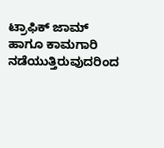ಟ್ರಾಫಿಕ್ ಜಾಮ್‌‌ ಹಾಗೂ ಕಾಮಗಾರಿ ನಡೆಯುತ್ತಿರುವುದರಿಂದ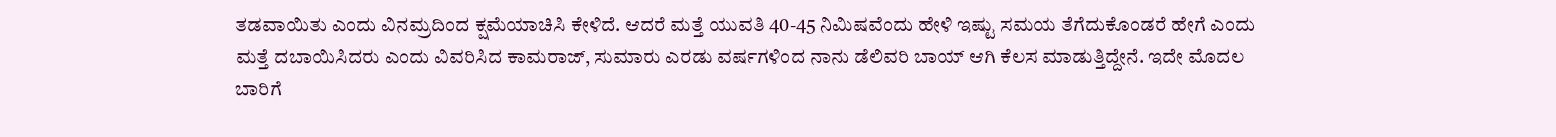ತಡವಾಯಿತು ಎಂದು ವಿನಮ್ರದಿಂದ ಕ್ಷಮೆಯಾಚಿಸಿ ಕೇಳಿದೆ. ಆದರೆ ಮತ್ತೆ ಯುವತಿ 40-45 ನಿಮಿಷವೆಂದು ಹೇಳಿ ಇಷ್ಟು ಸಮಯ ತೆಗೆದುಕೊಂಡರೆ ಹೇಗೆ ಎಂದು ಮತ್ತೆ ದಬಾಯಿಸಿದರು ಎಂದು ವಿವರಿಸಿದ ಕಾಮರಾಜ್‌, ಸುಮಾರು ಎರಡು ವರ್ಷಗಳಿಂದ ನಾನು ಡೆಲಿವರಿ ಬಾಯ್‌ ಆಗಿ ಕೆಲಸ ಮಾಡುತ್ತಿದ್ದೇನೆ. ಇದೇ ಮೊದಲ ಬಾರಿಗೆ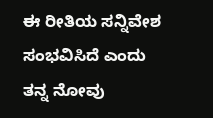ಈ ರೀತಿಯ ಸನ್ನಿವೇಶ ಸಂಭವಿಸಿದೆ ಎಂದು ತನ್ನ ನೋವು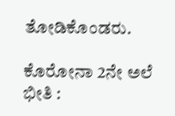ತೋಡಿಕೊಂಡರು.

ಕೊರೋನಾ 2ನೇ ಅಲೆ ಭೀತಿ :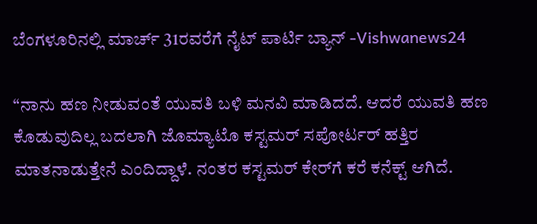ಬೆಂಗಳೂರಿನಲ್ಲಿ ಮಾರ್ಚ್ 31ರವರೆಗೆ ನೈಟ್ ಪಾರ್ಟಿ ಬ್ಯಾನ್ -Vishwanews24

“ನಾನು ಹಣ ನೀಡುವಂತೆ ಯುವತಿ ಬಳಿ ಮನವಿ ಮಾಡಿದದೆ. ಆದರೆ ಯುವತಿ ಹಣ ಕೊಡುವುದಿಲ್ಲ ಬದಲಾಗಿ ಜೊಮ್ಯಾಟೊ ಕಸ್ಟಮರ್‌ ಸಪೋರ್ಟರ್‌ ಹತ್ತಿರ ಮಾತನಾಡುತ್ತೇನೆ ಎಂದಿದ್ದಾಳೆ. ನಂತರ ಕಸ್ಟಮರ್‌ ಕೇರ್‌ಗೆ ಕರೆ ಕನೆಕ್ಟ್‌ ಆಗಿದೆ.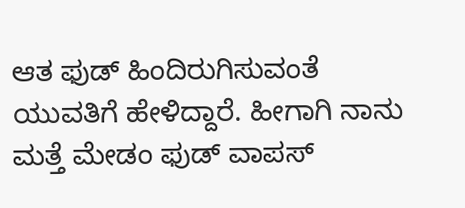ಆತ ಫುಡ್‌ ಹಿಂದಿರುಗಿಸುವಂತೆ ಯುವತಿಗೆ ಹೇಳಿದ್ದಾರೆ. ಹೀಗಾಗಿ ನಾನು ಮತ್ತೆ ಮೇಡಂ ಫುಡ್‌ ವಾಪಸ್‌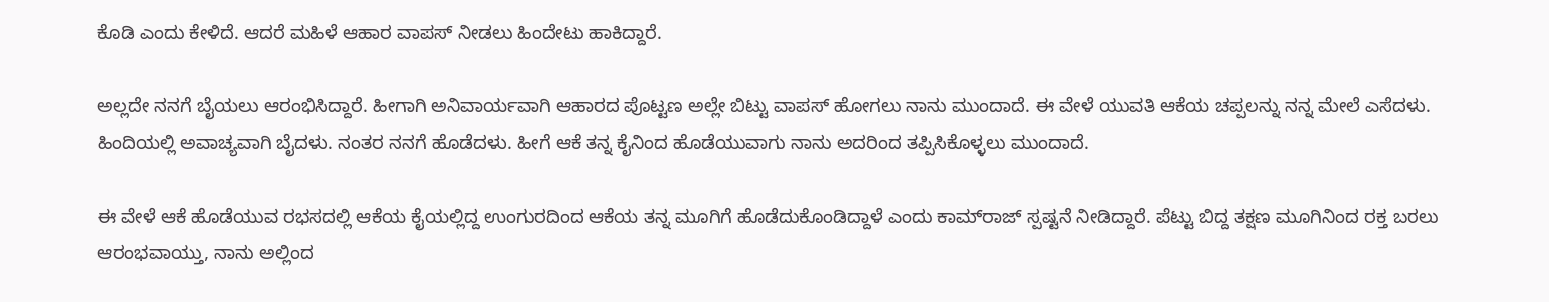ಕೊಡಿ ಎಂದು ಕೇಳಿದೆ. ಆದರೆ ಮಹಿಳೆ ಆಹಾರ ವಾಪಸ್‌ ನೀಡಲು ಹಿಂದೇಟು ಹಾಕಿದ್ದಾರೆ.

ಅಲ್ಲದೇ ನನಗೆ ಬೈಯಲು ಆರಂಭಿಸಿದ್ದಾರೆ. ಹೀಗಾಗಿ ಅನಿವಾರ್ಯವಾಗಿ ಆಹಾರದ ಪೊಟ್ಟಣ ಅಲ್ಲೇ ಬಿಟ್ಟು ವಾಪಸ್‌ ಹೋಗಲು ನಾನು ಮುಂದಾದೆ. ಈ ವೇಳೆ ಯುವತಿ ಆಕೆಯ ಚಪ್ಪಲನ್ನು ನನ್ನ ಮೇಲೆ ಎಸೆದಳು. ಹಿಂದಿಯಲ್ಲಿ ಅವಾಚ್ಯವಾಗಿ ಬೈದಳು. ನಂತರ ನನಗೆ ಹೊಡೆದಳು. ಹೀಗೆ ಆಕೆ ತನ್ನ ಕೈನಿಂದ ಹೊಡೆಯುವಾಗು ನಾನು ಅದರಿಂದ ತಪ್ಪಿಸಿಕೊಳ್ಳಲು ಮುಂದಾದೆ.

ಈ ವೇಳೆ ಆಕೆ ಹೊಡೆಯುವ ರಭಸದಲ್ಲಿ ಆಕೆಯ ಕೈಯಲ್ಲಿದ್ದ ಉಂಗುರದಿಂದ ಆಕೆಯ ತನ್ನ ಮೂಗಿಗೆ ಹೊಡೆದುಕೊಂಡಿದ್ದಾಳೆ ಎಂದು ಕಾಮ್‌ರಾಜ್‌ ಸ್ಪಷ್ಟನೆ ನೀಡಿದ್ದಾರೆ. ಪೆಟ್ಟು ಬಿದ್ದ ತಕ್ಷಣ ಮೂಗಿನಿಂದ ರಕ್ತ ಬರಲು ಆರಂಭವಾಯ್ತು, ನಾನು ಅಲ್ಲಿಂದ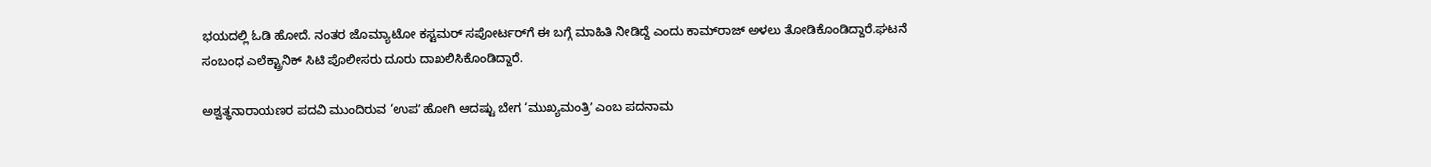ಭಯದಲ್ಲಿ ಓಡಿ ಹೋದೆ. ನಂತರ ಜೊಮ್ಯಾಟೋ ಕಸ್ಟಮರ್‌ ಸಪೋರ್ಟರ್‌ಗೆ ಈ ಬಗ್ಗೆ ಮಾಹಿತಿ ನೀಡಿದ್ದೆ ಎಂದು ಕಾಮ್‌ರಾಜ್‌ ಅಳಲು ತೋಡಿಕೊಂಡಿದ್ದಾರೆ.ಘಟನೆ ಸಂಬಂಧ ಎಲೆಕ್ಟ್ರಾನಿಕ್‌ ಸಿಟಿ ಪೊಲೀಸರು ದೂರು ದಾಖಲಿಸಿಕೊಂಡಿದ್ದಾರೆ.

ಅಶ್ವತ್ಥನಾರಾಯಣರ ಪದವಿ ಮುಂದಿರುವ ‘ಉಪʼ ಹೋಗಿ ಆದಷ್ಟು ಬೇಗ ‘ಮುಖ್ಯಮಂತ್ರಿʼ ಎಂಬ ಪದನಾಮ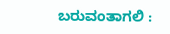ಬರುವಂತಾಗಲಿ :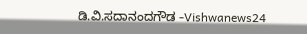ಡಿ.ವಿ.ಸದಾನಂದಗೌಡ -Vishwanews24